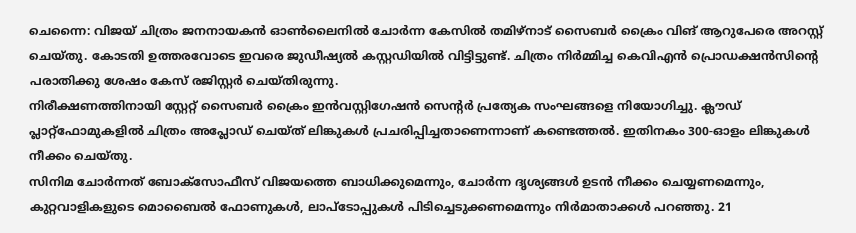ചെന്നൈ: വിജയ് ചിത്രം ജനനായകൻ ഓൺലൈനിൽ ചോർന്ന കേസിൽ തമിഴ്നാട് സൈബർ ക്രൈം വിങ് ആറുപേരെ അറസ്റ്റ് ചെയ്തു. കോടതി ഉത്തരവോടെ ഇവരെ ജുഡീഷ്യൽ കസ്റ്റഡിയിൽ വിട്ടിട്ടുണ്ട്. ചിത്രം നിർമ്മിച്ച കെവിഎൻ പ്രൊഡക്ഷൻസിന്റെ പരാതിക്കു ശേഷം കേസ് രജിസ്റ്റർ ചെയ്തിരുന്നു.
നിരീക്ഷണത്തിനായി സ്റ്റേറ്റ് സൈബർ ക്രൈം ഇൻവസ്റ്റിഗേഷൻ സെന്റർ പ്രത്യേക സംഘങ്ങളെ നിയോഗിച്ചു. ക്ലൗഡ് പ്ലാറ്റ്ഫോമുകളിൽ ചിത്രം അപ്ലോഡ് ചെയ്ത് ലിങ്കുകൾ പ്രചരിപ്പിച്ചതാണെന്നാണ് കണ്ടെത്തൽ. ഇതിനകം 300-ഓളം ലിങ്കുകൾ നീക്കം ചെയ്തു.
സിനിമ ചോർന്നത് ബോക്സോഫീസ് വിജയത്തെ ബാധിക്കുമെന്നും, ചോർന്ന ദൃശ്യങ്ങൾ ഉടൻ നീക്കം ചെയ്യണമെന്നും, കുറ്റവാളികളുടെ മൊബൈൽ ഫോണുകൾ, ലാപ്ടോപ്പുകൾ പിടിച്ചെടുക്കണമെന്നും നിർമാതാക്കൾ പറഞ്ഞു. 21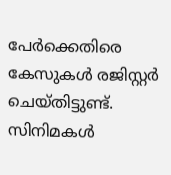പേർക്കെതിരെ കേസുകൾ രജിസ്റ്റർ ചെയ്തിട്ടുണ്ട്. സിനിമകൾ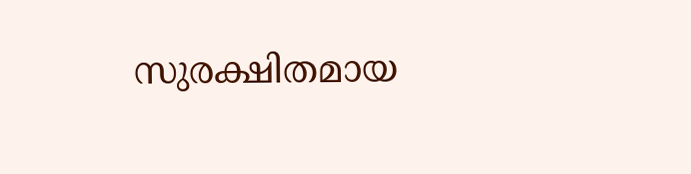സുരക്ഷിതമായ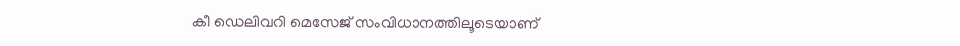കീ ഡെലിവറി മെസേജ് സംവിധാനത്തിലൂടെയാണ്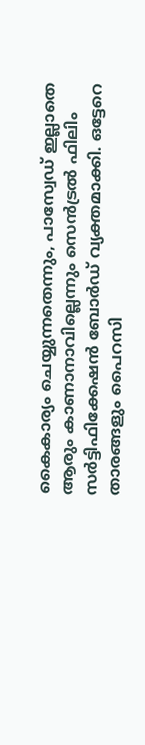കൈകാര്യം ചെയ്യുന്നതെന്നും, പാസ്വേഡ് ഇല്ലാതെ ആരും കാണാനാവില്ലെന്നും സെൻട്രൽ ഫിലിം സർട്ടിഫിക്കേഷൻ ബോർഡ് വ്യക്തമാക്കി. ഒട്ടേറെ താരങ്ങളും പൈറസി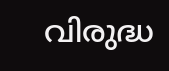വിരുദ്ധ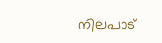നിലപാട്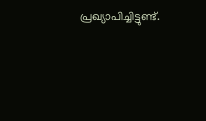പ്രഖ്യാപിച്ചിട്ടുണ്ട്.